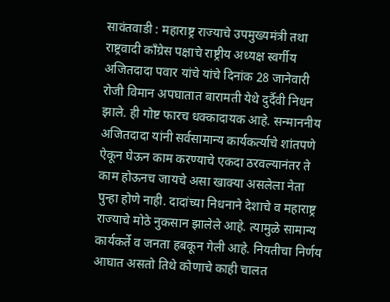सावंतवाडी : महाराष्ट्र राज्याचे उपमुख्यमंत्री तथा राष्ट्रवादी काँग्रेस पक्षाचे राष्ट्रीय अध्यक्ष स्वर्गीय अजितदादा पवार यांचे यांचे दिनांक 28 जानेवारी रोजी विमान अपघातात बारामती येथे दुर्दैवी निधन झाले. ही गोष्ट फारच धक्कादायक आहे. सन्माननीय अजितदादा यांनी सर्वसामान्य कार्यकर्त्याचे शांतपणे ऐकून घेऊन काम करण्याचे एकदा ठरवल्यानंतर ते काम होऊनच जायचे असा खाक्या असलेला नेता पुन्हा होणे नाही. दादांच्या निधनाने देशाचे व महाराष्ट्र राज्याचे मोठे नुकसान झालेले आहे. त्यामुळे सामान्य कार्यकर्ते व जनता हबकून गेली आहे. नियतीचा निर्णय आघात असतो तिथे कोणाचे काही चालत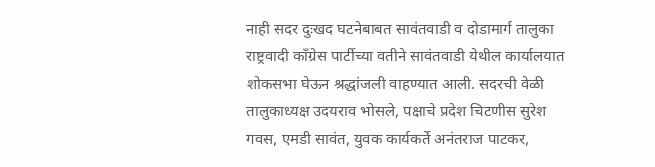नाही सदर दुःखद घटनेबाबत सावंतवाडी व दोडामार्ग तालुका राष्ट्रवादी काँग्रेस पार्टीच्या वतीने सावंतवाडी येथील कार्यालयात शोकसभा घेऊन श्रद्धांजली वाहण्यात आली. सदरची वेळी तालुकाध्यक्ष उदयराव भोसले, पक्षाचे प्रदेश चिटणीस सुरेश गवस, एमडी सावंत, युवक कार्यकर्ते अनंतराज पाटकर,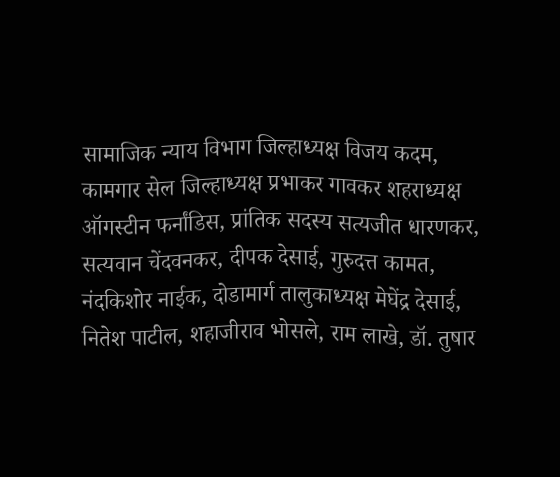सामाजिक न्याय विभाग जिल्हाध्यक्ष विजय कदम, कामगार सेल जिल्हाध्यक्ष प्रभाकर गावकर शहराध्यक्ष ऑगस्टीन फर्नांडिस, प्रांतिक सदस्य सत्यजीत धारणकर, सत्यवान चेंदवनकर, दीपक देसाई, गुरुदत्त कामत, नंदकिशोर नाईक, दोडामार्ग तालुकाध्यक्ष मेघेंद्र देसाई, नितेश पाटील, शहाजीराव भोसले, राम लाखे, डॉ. तुषार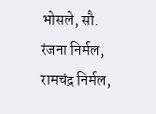भोसले, सौ. रंजना निर्मल, रामचंद्र निर्मल,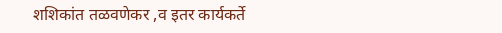शशिकांत तळवणेकर ,व इतर कार्यकर्ते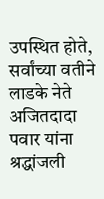उपस्थित होते, सर्वांच्या वतीने लाडके नेते अजितदादा पवार यांना श्रद्धांजली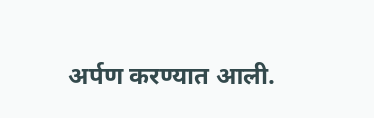अर्पण करण्यात आली.